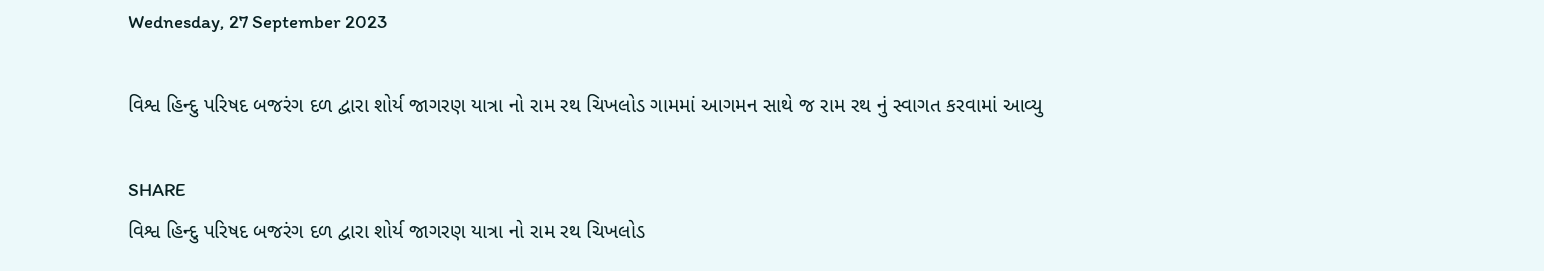Wednesday, 27 September 2023

વિશ્વ હિન્દુ પરિષદ બજરંગ દળ દ્વારા શોર્ય જાગરણ યાત્રા નો રામ રથ ચિખલોડ ગામમાં આગમન સાથે જ રામ રથ નું સ્વાગત કરવામાં આવ્યુ

SHARE
વિશ્વ હિન્દુ પરિષદ બજરંગ દળ દ્વારા શોર્ય જાગરણ યાત્રા નો રામ રથ ચિખલોડ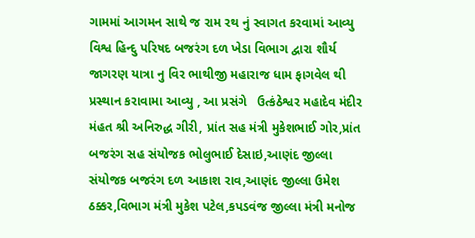ગામમાં આગમન સાથે જ રામ રથ નું સ્વાગત કરવામાં આવ્યુ
વિશ્વ હિન્દુ પરિષદ બજરંગ દળ ખેડા વિભાગ દ્વારા શૌર્ય જાગરણ યાત્રા નુ વિર ભાથીજી મહારાજ ધામ ફાગવેલ થી પ્રસ્થાન કરાવામા આવ્યુ , આ પ્રસંગે   ઉત્કંઠેશ્વર મહાદેવ મંદીર મંહત શ્રી અનિરુદ્ધ ગીરી, પ્રાંત સહ મંત્રી મુકેશભાઈ ગોર,પ્રાંત બજરંગ સહ સંયોજક ભોલુભાઈ દેસાઇ,આણંદ જીલ્લા સંયોજક બજરંગ દળ આકાશ રાવ,આણંદ જીલ્લા ઉમેશ ઠક્કર,વિભાગ મંત્રી મુકેશ પટેલ,કપડવંજ જીલ્લા મંત્રી મનોજ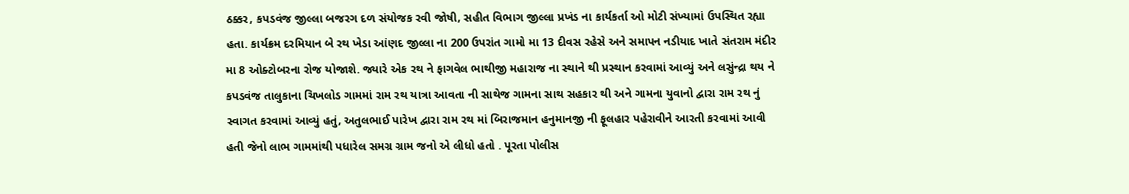ઠક્કર, કપડવંજ જીલ્લા બજરગ દળ સંયોજક રવી જોષી, સહીત વિભાગ જીલ્લા પ્રખંડ ના કાર્યકર્તા ઓ મોટી સંખ્યામાં ઉપસ્થિત રહ્યા હતા. કાર્યક્રમ દરમિયાન બે રથ ખેડા આંણદ જીલ્લા ના 200 ઉપરાંત ગામો મા 13 દીવસ રહેસે અને સમાપન નડીયાદ ખાતે સંતરામ મંદીર મા 8 ઓક્ટોબરના રોજ યોજાશે. જ્યારે એક રથ ને ફાગવેલ ભાથીજી મહારાજ ના સ્થાને થી પ્રસ્થાન કરવામાં આવ્યું અને લસુંન્દ્રા થય ને કપડવંજ તાલુકાના ચિખલોડ ગામમાં રામ રથ યાત્રા આવતા ની સાથેજ ગામના સાથ સહકાર થી અને ગામના યુવાનો દ્વારા રામ રથ નું સ્વાગત કરવામાં આવ્યું હતું, અતુલભાઈ પારેખ દ્વારા રામ રથ માં બિરાજમાન હનુમાનજી ની ફૂલહાર પહેરાવીને આરતી કરવામાં આવી હતી જેનો લાભ ગામમાંથી પધારેલ સમગ્ર ગ્રામ જનો એ લીધો હતો . પૂરતા પોલીસ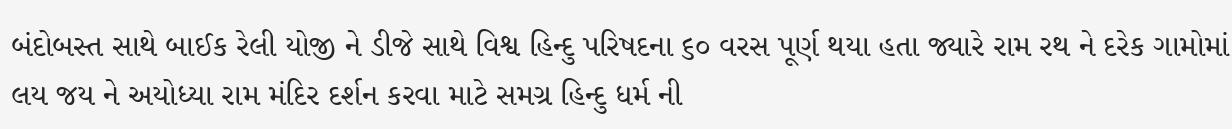બંદોબસ્ત સાથે બાઈક રેલી યોજી ને ડીજે સાથે વિશ્વ હિન્દુ પરિષદના ૬૦ વરસ પૂર્ણ થયા હતા જ્યારે રામ રથ ને દરેક ગામોમાં  લય જય ને અયોધ્યા રામ મંદિર દર્શન કરવા માટે સમગ્ર હિન્દુ ધર્મ ની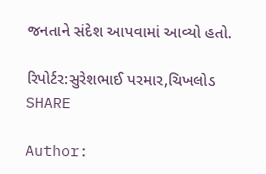જનતાને સંદેશ આપવામાં આવ્યો હતો.

રિપોર્ટર:સુરેશભાઈ પરમાર,ચિખલોડ
SHARE

Author: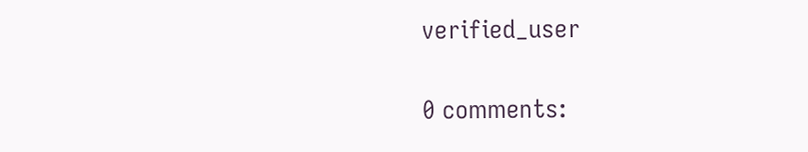verified_user

0 comments: